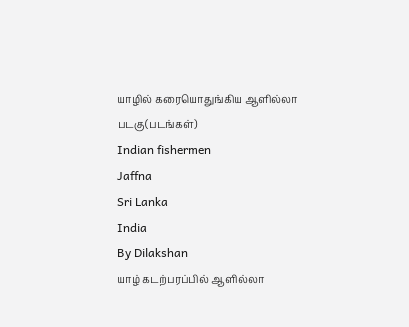யாழில் கரையொதுங்கிய ஆளில்லா படகு(படங்கள்)
Indian fishermen
Jaffna
Sri Lanka
India
By Dilakshan
யாழ் கடற்பரப்பில் ஆளில்லா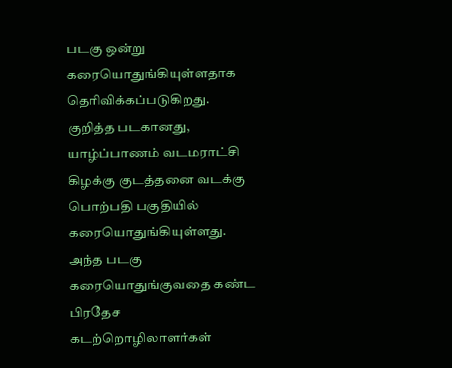படகு ஒன்று கரையொதுங்கியுள்ளதாக தெரிவிக்கப்படுகிறது.
குறித்த படகானது, யாழ்ப்பாணம் வடமராட்சி கிழக்கு குடத்தனை வடக்கு பொற்பதி பகுதியில் கரையொதுங்கியுள்ளது.
அந்த படகு கரையொதுங்குவதை கண்ட பிரதேச கடற்றொழிலாளர்கள்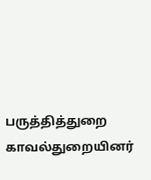பருத்தித்துறை காவல்துறையினர்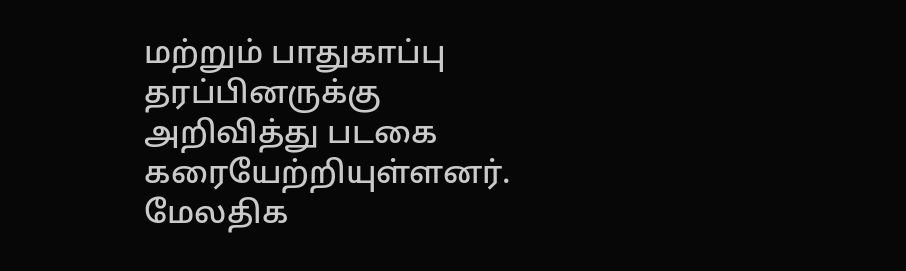மற்றும் பாதுகாப்பு தரப்பினருக்கு அறிவித்து படகை கரையேற்றியுள்ளனர்.
மேலதிக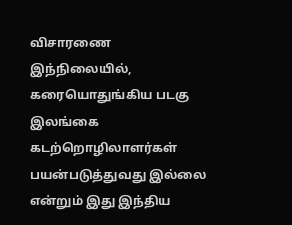விசாரணை
இந்நிலையில், கரையொதுங்கிய படகு இலங்கை கடற்றொழிலாளர்கள் பயன்படுத்துவது இல்லை என்றும் இது இந்திய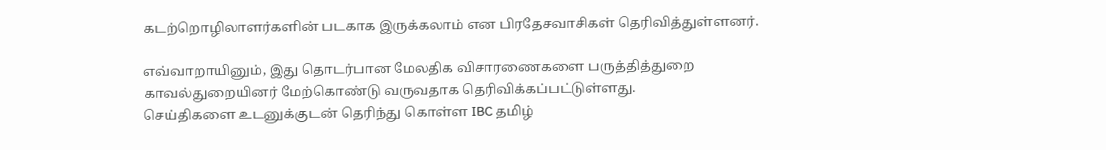கடற்றொழிலாளர்களின் படகாக இருக்கலாம் என பிரதேசவாசிகள் தெரிவித்துள்ளனர்.

எவ்வாறாயினும், இது தொடர்பான மேலதிக விசாரணைகளை பருத்தித்துறை காவல்துறையினர் மேற்கொண்டு வருவதாக தெரிவிக்கப்பட்டுள்ளது.
செய்திகளை உடனுக்குடன் தெரிந்து கொள்ள IBC தமிழ்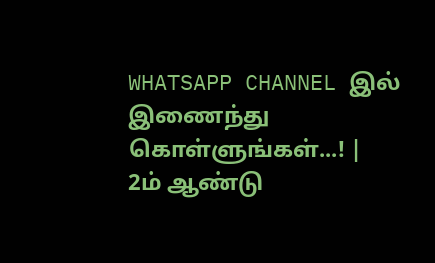WHATSAPP CHANNEL இல் இணைந்து கொள்ளுங்கள்...! |
2ம் ஆண்டு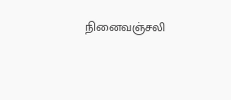நினைவஞ்சலி